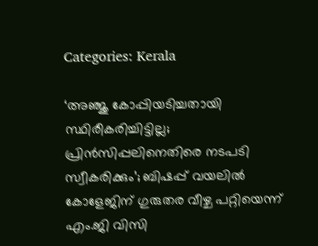Categories: Kerala

‘അഞ്ജു കോപ്പിയടിച്ചതായി സ്ഥിരീകരിച്ചിട്ടില്ല; പ്രിന്‍സിപ്പലിനെതിരെ നടപടി സ്വീകരിക്കും’; ബിഷപ്പ് വയലില്‍ കോളേജിന് ഗുരുതര വീഴ്ച പറ്റിയെന്ന് എം.ജി വിസി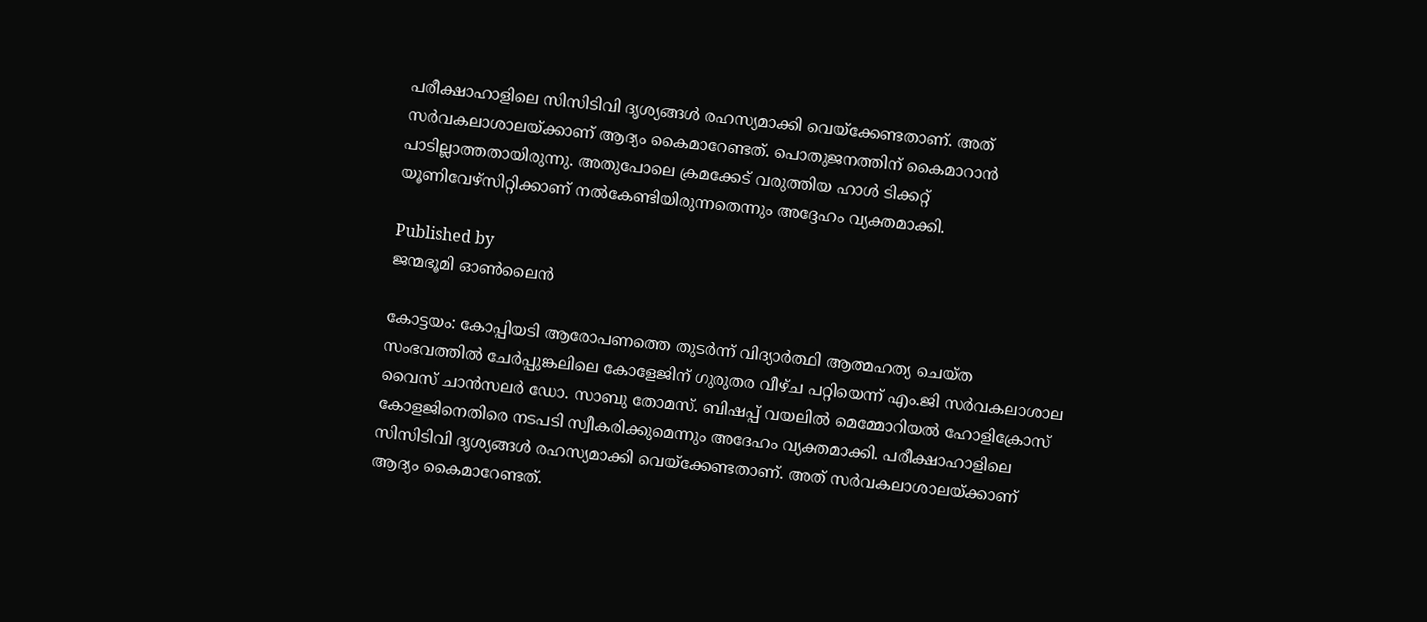പരീക്ഷാഹാളിലെ സിസിടിവി ദൃശ്യങ്ങള്‍ രഹസ്യമാക്കി വെയ്‌ക്കേണ്ടതാണ്. അത് സര്‍വകലാശാലയ്ക്കാണ് ആദ്യം കൈമാറേണ്ടത്. പൊതുജനത്തിന് കൈമാറാന്‍ പാടില്ലാത്തതായിരുന്നു. അതുപോലെ ക്രമക്കേട് വരുത്തിയ ഹാള്‍ ടിക്കറ്റ് യൂണിവേഴ്സിറ്റിക്കാണ് നല്‍കേണ്ടിയിരുന്നതെന്നും അദ്ദേഹം വ്യക്തമാക്കി.

Published by
ജന്മഭൂമി ഓണ്‍ലൈന്‍

കോട്ടയം: കോപ്പിയടി ആരോപണത്തെ തുടര്‍ന്ന് വിദ്യാര്‍ത്ഥി ആത്മഹത്യ ചെയ്ത സംഭവത്തില്‍ ചേര്‍പ്പുങ്കലിലെ കോളേജിന് ഗുരുതര വീഴ്ച പറ്റിയെന്ന് എം.ജി സര്‍വകലാശാല വൈസ് ചാന്‍സലര്‍ ഡോ. സാബു തോമസ്. ബിഷപ്പ് വയലില്‍ മെമ്മോറിയല്‍ ഹോളിക്രോസ് കോളജിനെതിരെ നടപടി സ്വീകരിക്കുമെന്നും അദേഹം വ്യക്തമാക്കി. പരീക്ഷാഹാളിലെ സിസിടിവി ദൃശ്യങ്ങള്‍ രഹസ്യമാക്കി വെയ്‌ക്കേണ്ടതാണ്. അത് സര്‍വകലാശാലയ്‌ക്കാണ് ആദ്യം കൈമാറേണ്ടത്.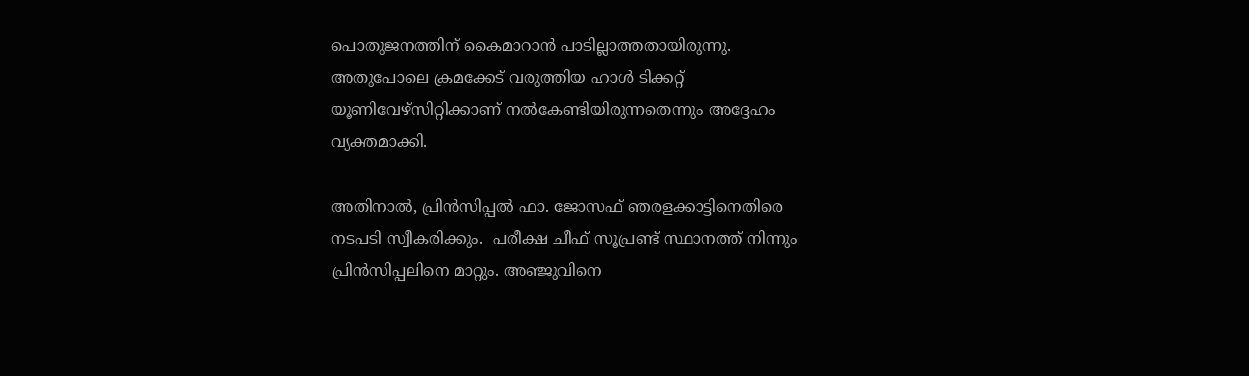പൊതുജനത്തിന് കൈമാറാന്‍ പാടില്ലാത്തതായിരുന്നു. അതുപോലെ ക്രമക്കേട് വരുത്തിയ ഹാള്‍ ടിക്കറ്റ് യൂണിവേഴ്സിറ്റിക്കാണ് നല്‍കേണ്ടിയിരുന്നതെന്നും അദ്ദേഹം വ്യക്തമാക്കി.

അതിനാല്‍, പ്രിന്‍സിപ്പല്‍ ഫാ. ജോസഫ് ഞരളക്കാട്ടിനെതിരെ നടപടി സ്വീകരിക്കും.  പരീക്ഷ ചീഫ് സൂപ്രണ്ട് സ്ഥാനത്ത് നിന്നും പ്രിന്‍സിപ്പലിനെ മാറ്റും. അഞ്ജുവിനെ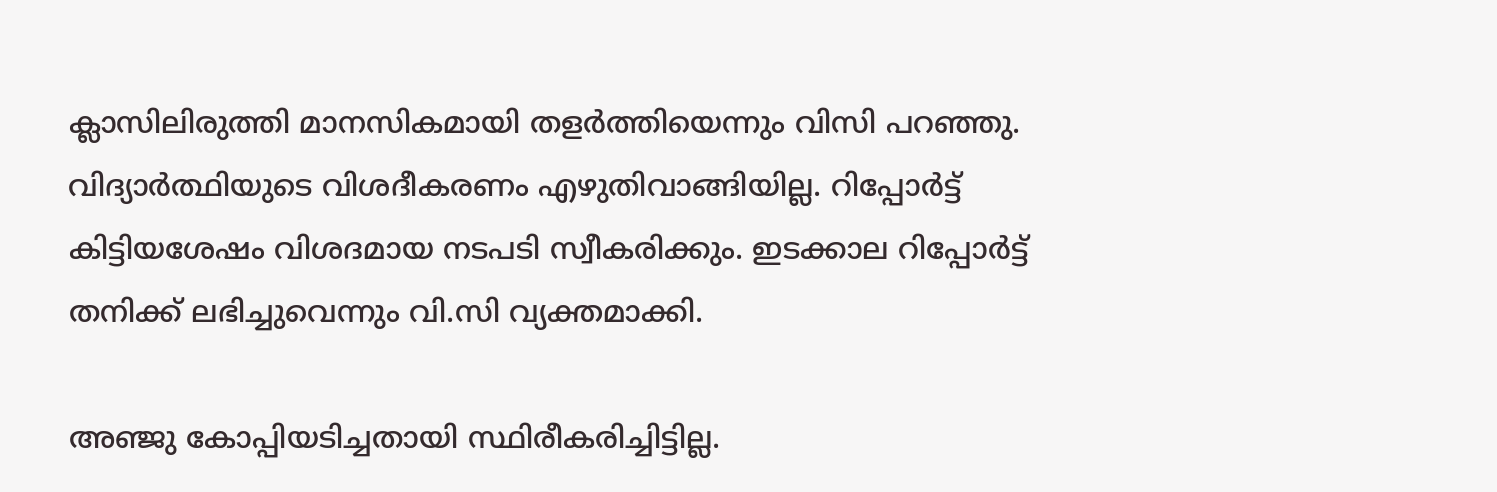ക്ലാസിലിരുത്തി മാനസികമായി തളര്‍ത്തിയെന്നും വിസി പറഞ്ഞു. വിദ്യാര്‍ത്ഥിയുടെ വിശദീകരണം എഴുതിവാങ്ങിയില്ല. റിപ്പോര്‍ട്ട് കിട്ടിയശേഷം വിശദമായ നടപടി സ്വീകരിക്കും. ഇടക്കാല റിപ്പോര്‍ട്ട് തനിക്ക് ലഭിച്ചുവെന്നും വി.സി വ്യക്തമാക്കി.

അഞ്ജു കോപ്പിയടിച്ചതായി സ്ഥിരീകരിച്ചിട്ടില്ല.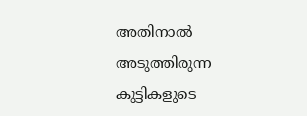അതിനാല്‍ അടുത്തിരുന്ന കുട്ടികളുടെ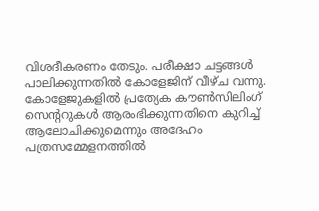വിശദീകരണം തേടും. പരീക്ഷാ ചട്ടങ്ങള്‍ പാലിക്കുന്നതില്‍ കോളേജിന് വീഴ്ച വന്നു. കോളേജുകളില്‍ പ്രത്യേക കൗണ്‍സിലിംഗ് സെന്ററുകള്‍ ആരംഭിക്കുന്നതിനെ കുറിച്ച് ആലോചിക്കുമെന്നും അദേഹം പത്രസമ്മേളനത്തില്‍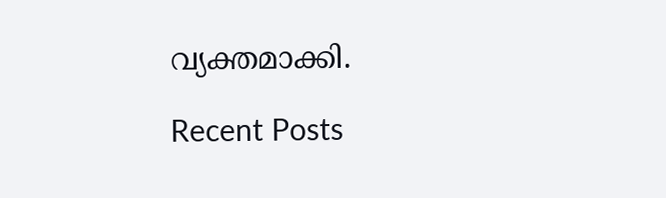വ്യക്തമാക്കി.

Recent Posts